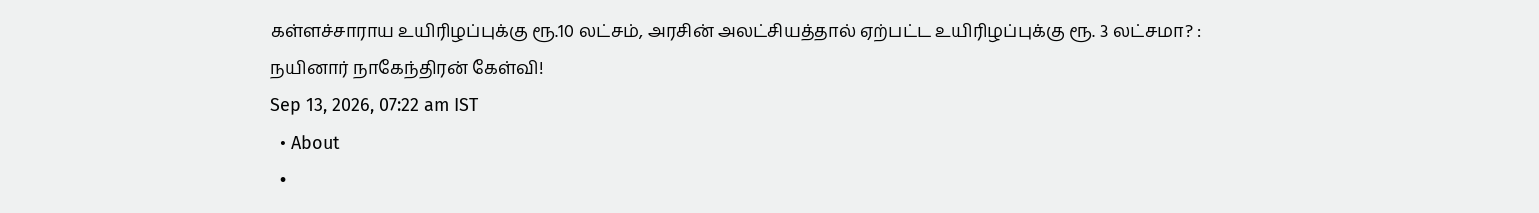கள்ளச்சாராய உயிரிழப்புக்கு ரூ.10 லட்சம், அரசின் அலட்சியத்தால் ஏற்பட்ட உயிரிழப்புக்கு ரூ. 3 லட்சமா? : நயினார் நாகேந்திரன் கேள்வி!
Sep 13, 2026, 07:22 am IST
  • About
  •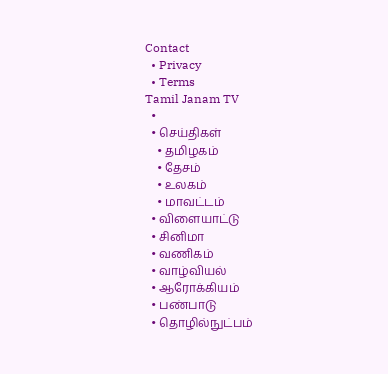Contact
  • Privacy
  • Terms
Tamil Janam TV
  •
  • செய்திகள்
    • தமிழகம்
    • தேசம்
    • உலகம்
    • மாவட்டம்
  • விளையாட்டு
  • சினிமா
  • வணிகம்
  • வாழ்வியல்
  • ஆரோக்கியம்
  • பண்பாடு
  • தொழில்நுட்பம்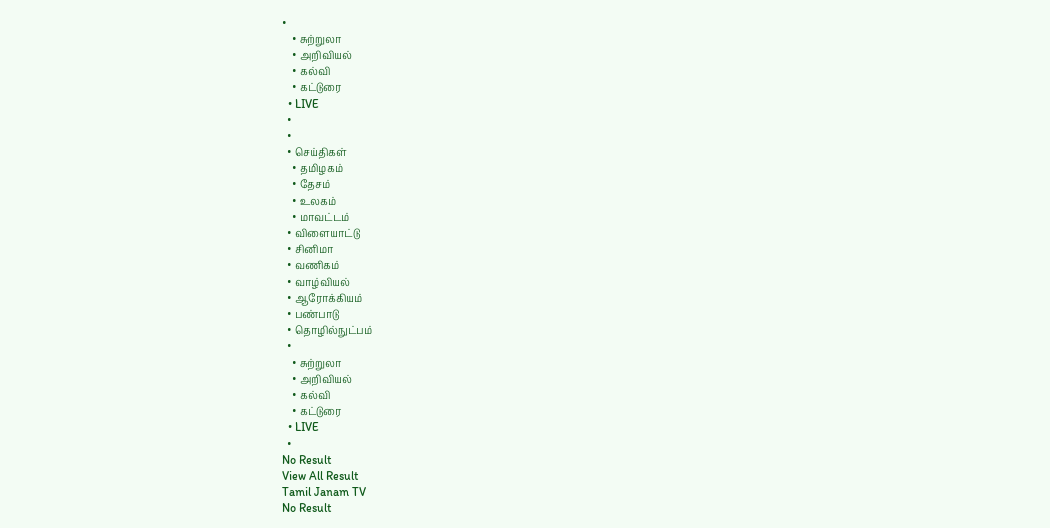•
    • சுற்றுலா
    • அறிவியல்
    • கல்வி
    • கட்டுரை
  • LIVE
  •
  •
  • செய்திகள்
    • தமிழகம்
    • தேசம்
    • உலகம்
    • மாவட்டம்
  • விளையாட்டு
  • சினிமா
  • வணிகம்
  • வாழ்வியல்
  • ஆரோக்கியம்
  • பண்பாடு
  • தொழில்நுட்பம்
  •
    • சுற்றுலா
    • அறிவியல்
    • கல்வி
    • கட்டுரை
  • LIVE
  •
No Result
View All Result
Tamil Janam TV
No Result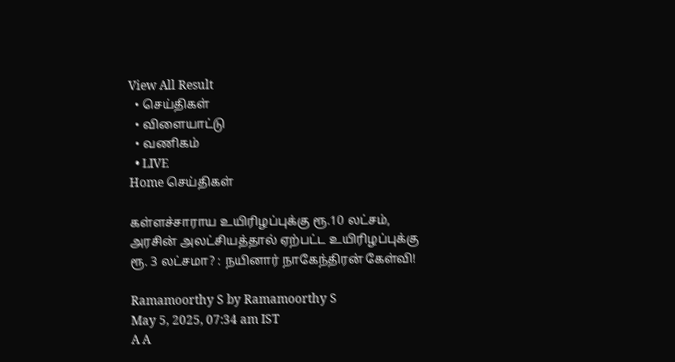View All Result
  • செய்திகள்
  • விளையாட்டு
  • வணிகம்
  • LIVE
Home செய்திகள்

கள்ளச்சாராய உயிரிழப்புக்கு ரூ.10 லட்சம், அரசின் அலட்சியத்தால் ஏற்பட்ட உயிரிழப்புக்கு ரூ. 3 லட்சமா? : நயினார் நாகேந்திரன் கேள்வி!

Ramamoorthy S by Ramamoorthy S
May 5, 2025, 07:34 am IST
A A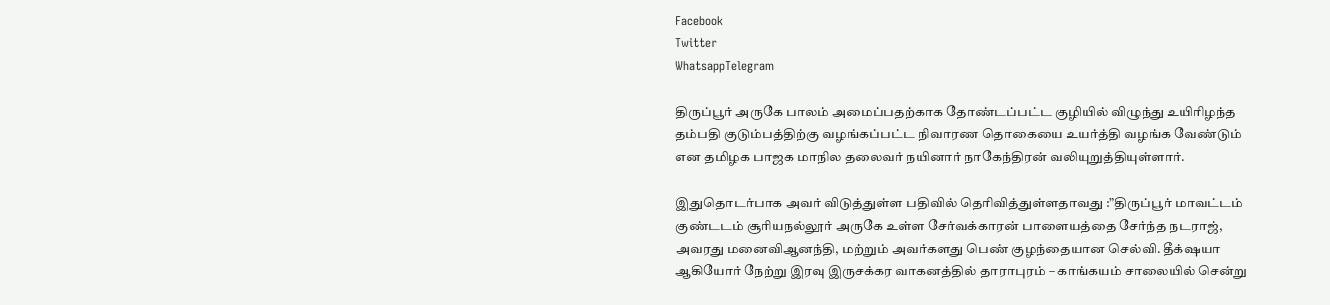Facebook
Twitter
WhatsappTelegram

திருப்பூர் அருகே பாலம் அமைப்பதற்காக தோண்டப்பட்ட குழியில் விழுந்து உயிரிழந்த தம்பதி குடும்பத்திற்கு வழங்கப்பட்ட நிவாரண தொகையை உயர்த்தி வழங்க வேண்டும் என தமிழக பாஜக மாநில தலைவர் நயினார் நாகேந்திரன் வலியுறுத்தியுள்ளார்.

இதுதொடர்பாக அவர் விடுத்துள்ள பதிவில் தெரிவித்துள்ளதாவது :”திருப்பூர் மாவட்டம் குண்டடம் சூரியநல்லூர் அருகே உள்ள சேர்வக்காரன் பாளையத்தை சேர்ந்த நடராஜ், அவரது மனைவிஆனந்தி, மற்றும் அவர்களது பெண் குழந்தையான செல்வி. தீக்‌ஷயா ஆகியோர் நேற்று இரவு இருசக்கர வாகனத்தில் தாராபுரம் – காங்கயம் சாலையில் சென்று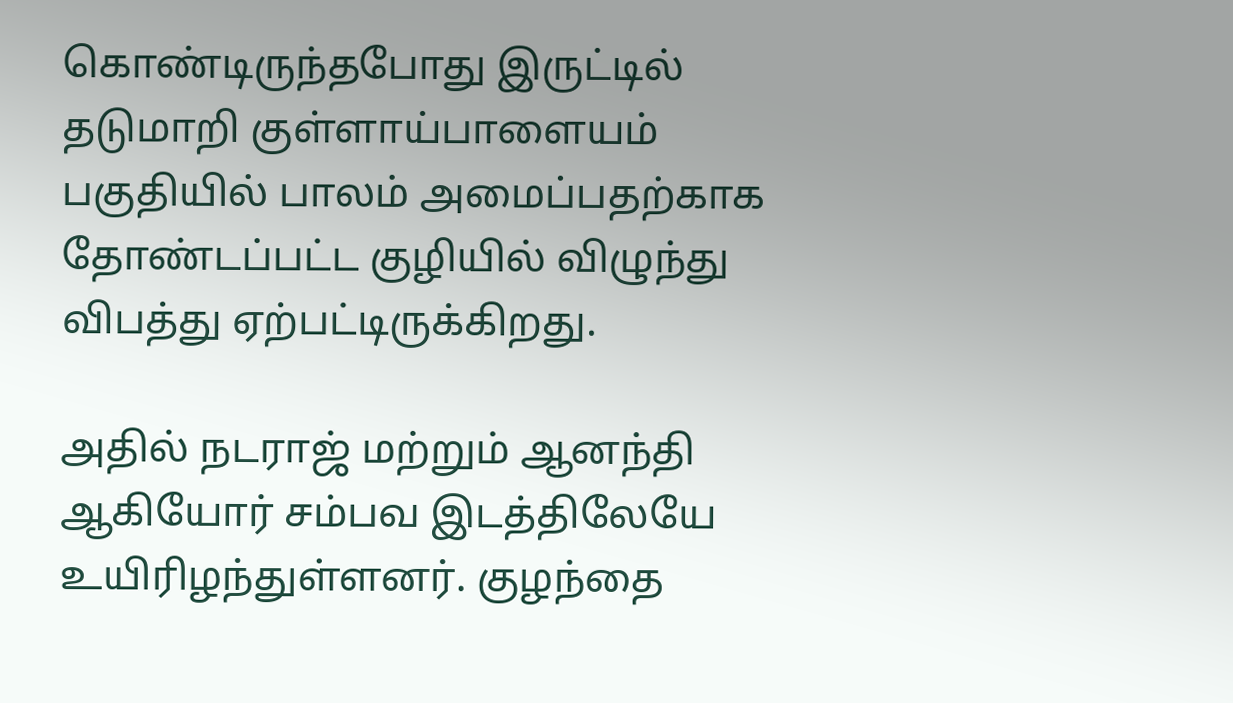கொண்டிருந்தபோது இருட்டில் தடுமாறி குள்ளாய்பாளையம் பகுதியில் பாலம் அமைப்பதற்காக தோண்டப்பட்ட குழியில் விழுந்து விபத்து ஏற்பட்டிருக்கிறது.

அதில் நடராஜ் மற்றும் ஆனந்தி ஆகியோர் சம்பவ இடத்திலேயே உயிரிழந்துள்ளனர். குழந்தை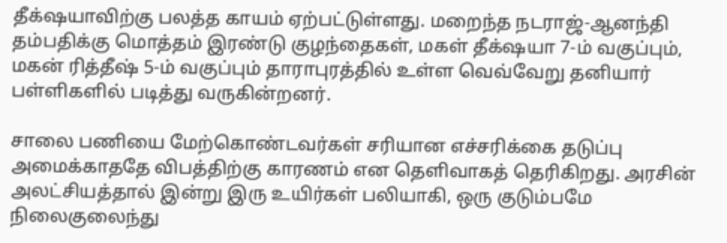தீக்‌ஷயாவிற்கு பலத்த காயம் ஏற்பட்டுள்ளது. மறைந்த நடராஜ்-ஆனந்தி தம்பதிக்கு மொத்தம் இரண்டு குழந்தைகள், மகள் தீக்‌ஷயா 7-ம் வகுப்பும், மகன் ரித்தீஷ் 5-ம் வகுப்பும் தாராபுரத்தில் உள்ள வெவ்வேறு தனியார் பள்ளிகளில் படித்து வருகின்றனர்.

சாலை பணியை மேற்கொண்டவர்கள் சரியான எச்சரிக்கை தடுப்பு அமைக்காததே விபத்திற்கு காரணம் என தெளிவாகத் தெரிகிறது. அரசின் அலட்சியத்தால் இன்று இரு உயிர்கள் பலியாகி, ஒரு குடும்பமே நிலைகுலைந்து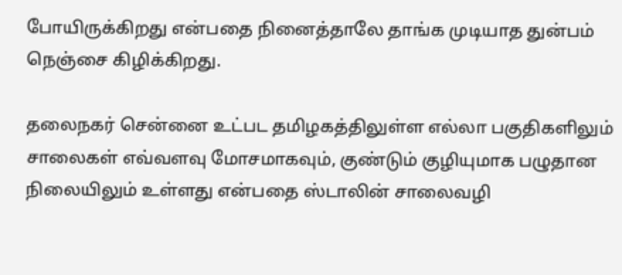போயிருக்கிறது என்பதை நினைத்தாலே தாங்க முடியாத துன்பம் நெஞ்சை கிழிக்கிறது.

தலைநகர் சென்னை உட்பட தமிழகத்திலுள்ள எல்லா பகுதிகளிலும் சாலைகள் எவ்வளவு மோசமாகவும், குண்டும் குழியுமாக பழுதான நிலையிலும் உள்ளது என்பதை ஸ்டாலின் சாலைவழி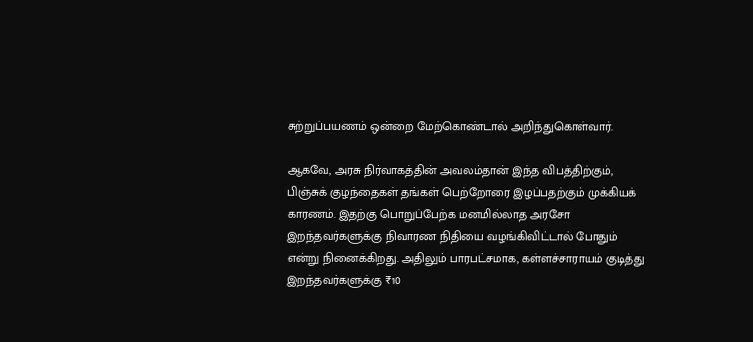சுற்றுப்பயணம் ஒன்றை மேற்கொண்டால் அறிந்துகொள்வார்.

ஆகவே, அரசு நிர்வாகத்தின் அவலம்தான் இந்த விபத்திற்கும், பிஞ்சுக் குழந்தைகள் தங்கள் பெற்றோரை இழப்பதற்கும் முக்கியக் காரணம். இதற்கு பொறுப்பேற்க மனமில்லாத அரசோ இறந்தவர்களுக்கு நிவாரண நிதியை வழங்கிவிட்டால் போதும் என்று நினைக்கிறது. அதிலும் பாரபட்சமாக, கள்ளச்சாராயம் குடித்து இறந்தவர்களுக்கு ₹10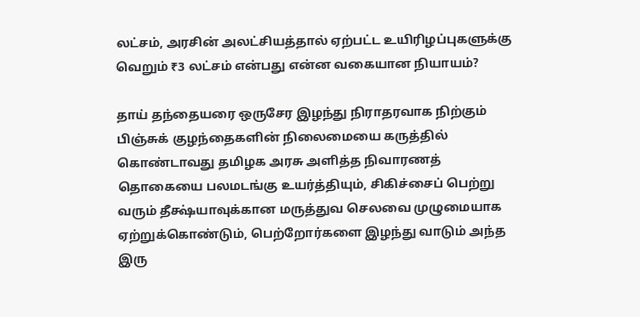லட்சம், அரசின் அலட்சியத்தால் ஏற்பட்ட உயிரிழப்புகளுக்கு வெறும் ₹3 லட்சம் என்பது என்ன வகையான நியாயம்?

தாய் தந்தையரை ஒருசேர இழந்து நிராதரவாக நிற்கும் பிஞ்சுக் குழந்தைகளின் நிலைமையை கருத்தில் கொண்டாவது தமிழக அரசு அளித்த நிவாரணத் தொகையை பலமடங்கு உயர்த்தியும், சிகிச்சைப் பெற்று வரும் தீக்ஷ்யாவுக்கான மருத்துவ செலவை முழுமையாக ஏற்றுக்கொண்டும், பெற்றோர்களை இழந்து வாடும் அந்த இரு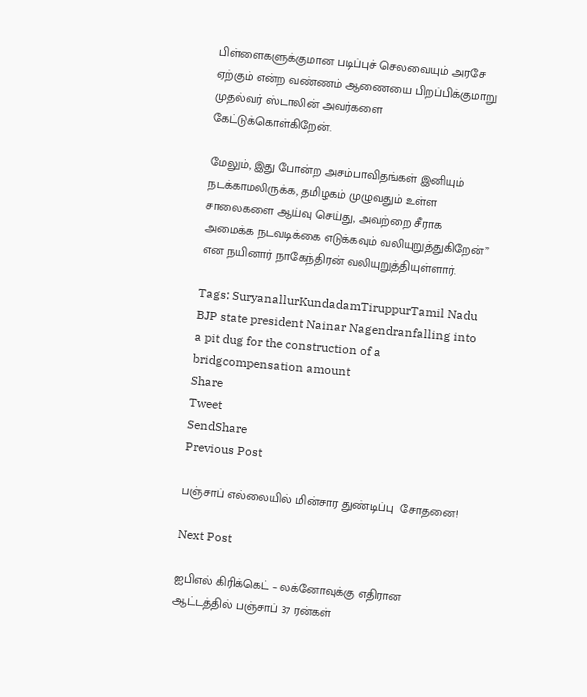பிள்ளைகளுக்குமான படிப்புச் செலவையும் அரசே ஏற்கும் என்ற வண்ணம் ஆணையை பிறப்பிக்குமாறு முதல்வர் ஸ்டாலின் அவர்களை கேட்டுக்கொள்கிறேன்.

மேலும், இது போன்ற அசம்பாவிதங்கள் இனியும் நடக்காமலிருக்க, தமிழகம் முழுவதும் உள்ள சாலைகளை ஆய்வு செய்து, அவற்றை சீராக அமைக்க நடவடிக்கை எடுக்கவும் வலியுறுத்துகிறேன்” என நயினார் நாகேந்திரன் வலியுறுத்தியுள்ளார்.

Tags: SuryanallurKundadamTiruppurTamil Nadu BJP state president Nainar Nagendranfalling into a pit dug for the construction of a bridgcompensation amount
Share
Tweet
SendShare
Previous Post

பஞ்சாப் எல்லையில் மின்சார துண்டிப்பு  சோதனை!

Next Post

ஐபிஎல் கிரிக்கெட் – லக்னோவுக்கு எதிரான ஆட்டத்தில் பஞ்சாப் 37 ரன்கள்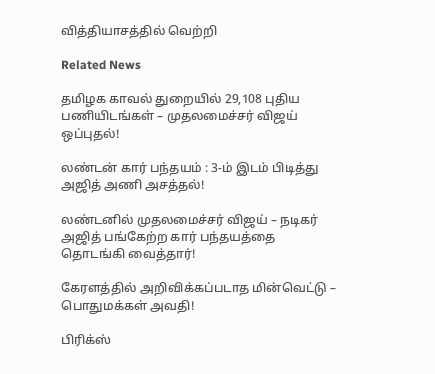வித்தியாசத்தில் வெற்றி

Related News

தமிழக காவல் துறையில் 29,108 புதிய பணியிடங்கள் – முதலமைச்சர் விஜய் ஒப்புதல்!

லண்டன் கார் பந்தயம் : 3-ம் இடம் பிடித்து அஜித் அணி அசத்தல்!

லண்டனில் முதலமைச்சர் விஜய் – நடிகர் அஜித் பங்கேற்ற கார் பந்தயத்தை தொடங்கி வைத்தார்!

கேரளத்தில் அறிவிக்கப்படாத மின்வெட்டு – பொதுமக்கள் அவதி!

பிரிக்ஸ்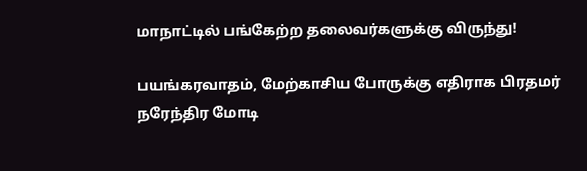மாநாட்டில் பங்கேற்ற தலைவர்களுக்கு விருந்து!

பயங்கரவாதம், மேற்காசிய போருக்கு எதிராக பிரதமர் நரேந்திர மோடி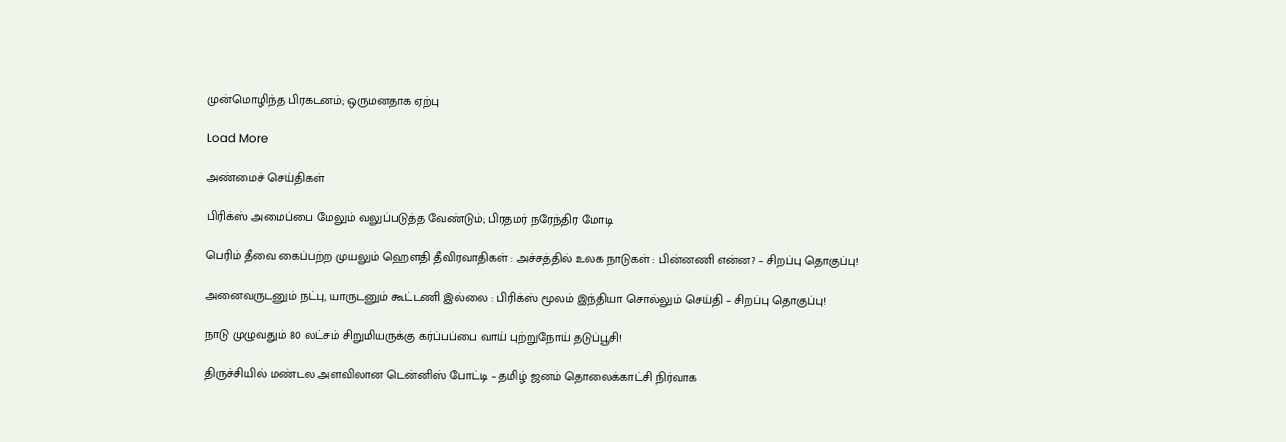முன்மொழிந்த பிரகடனம்; ஒருமனதாக ஏற்பு

Load More

அண்மைச் செய்திகள்

பிரிக்ஸ் அமைப்பை மேலும் வலுப்படுத்த வேண்டும்; பிரதமர் நரேந்திர மோடி

பெரிம் தீவை கைப்பற்ற முயலும் ஹெளதி தீவிரவாதிகள் : அச்சத்தில் உலக நாடுகள் : பின்னணி என்ன? – சிறப்பு தொகுப்பு!

அனைவருடனும் நட்பு, யாருடனும் கூட்டணி இல்லை : பிரிக்ஸ் மூலம் இந்தியா சொல்லும் செய்தி – சிறப்பு தொகுப்பு!

நாடு முழுவதும் 80 லட்சம் சிறுமியருக்கு கர்ப்பப்பை வாய் புற்றுநோய் தடுப்பூசி!

திருச்சியில் மண்டல அளவிலான டென்னிஸ் போட்டி – தமிழ் ஜனம் தொலைக்காட்சி நிர்வாக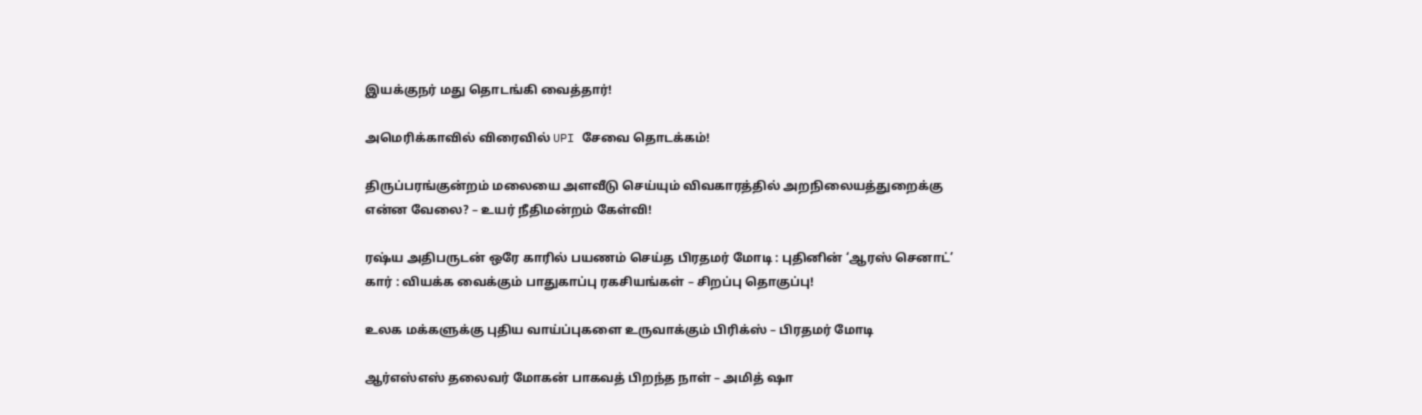இயக்குநர் மது தொடங்கி வைத்தார்!

அமெரிக்காவில் விரைவில் UPI சேவை தொடக்கம்!

திருப்பரங்குன்றம் மலையை அளவீடு செய்யும் விவகாரத்தில் அறநிலையத்துறைக்கு என்ன வேலை? – உயர் நீதிமன்றம் கேள்வி!

ரஷ்ய அதிபருடன் ஒரே காரில் பயணம் செய்த பிரதமர் மோடி : புதினின் ‘ஆரஸ் செனாட்’ கார் : வியக்க வைக்கும் பாதுகாப்பு ரகசியங்கள் – சிறப்பு தொகுப்பு!

உலக மக்களுக்கு புதிய வாய்ப்புகளை உருவாக்கும் பிரிக்ஸ் – பிரதமர் மோடி

ஆர்எஸ்எஸ் தலைவர் மோகன் பாகவத் பிறந்த நாள் – அமித் ஷா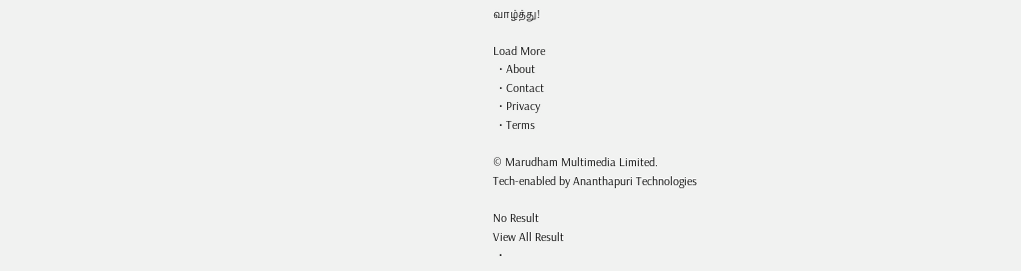வாழ்த்து!

Load More
  • About
  • Contact
  • Privacy
  • Terms

© Marudham Multimedia Limited.
Tech-enabled by Ananthapuri Technologies

No Result
View All Result
  •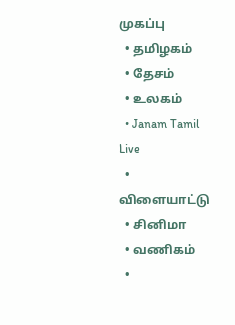முகப்பு
  • தமிழகம்
  • தேசம்
  • உலகம்
  • Janam Tamil Live
  • விளையாட்டு
  • சினிமா
  • வணிகம்
  •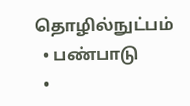தொழில்நுட்பம்
  • பண்பாடு
  •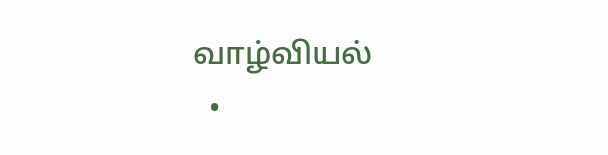வாழ்வியல்
  •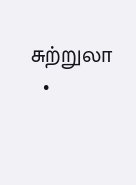சுற்றுலா
  •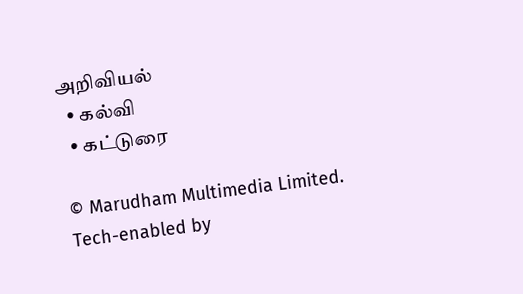அறிவியல்
  • கல்வி
  • கட்டுரை

© Marudham Multimedia Limited.
Tech-enabled by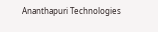Ananthapuri Technologies